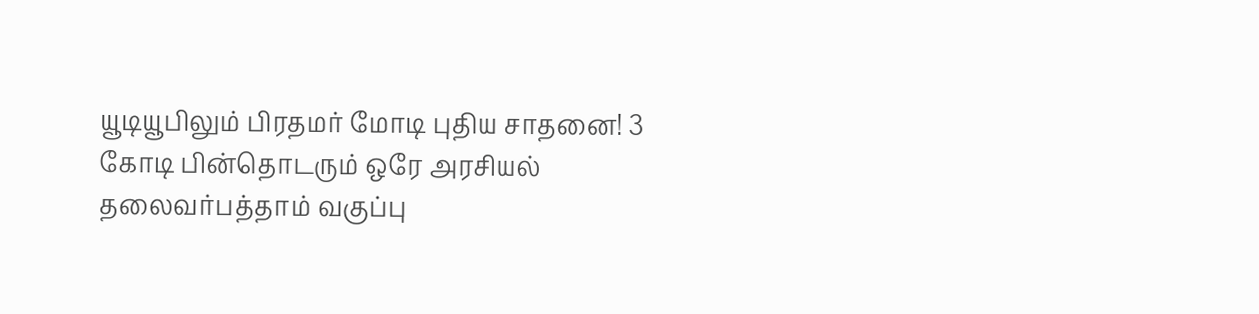யூடியூபிலும் பிரதமர் மோடி புதிய சாதனை! 3 கோடி பின்தொடரும் ஒரே அரசியல் தலைவர்பத்தாம் வகுப்பு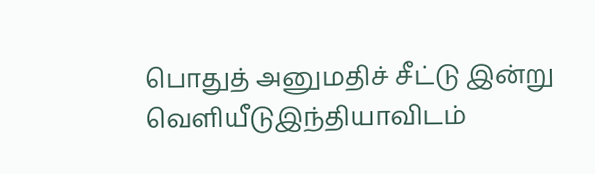பொதுத் அனுமதிச் சீட்டு இன்று வெளியீடுஇந்தியாவிடம்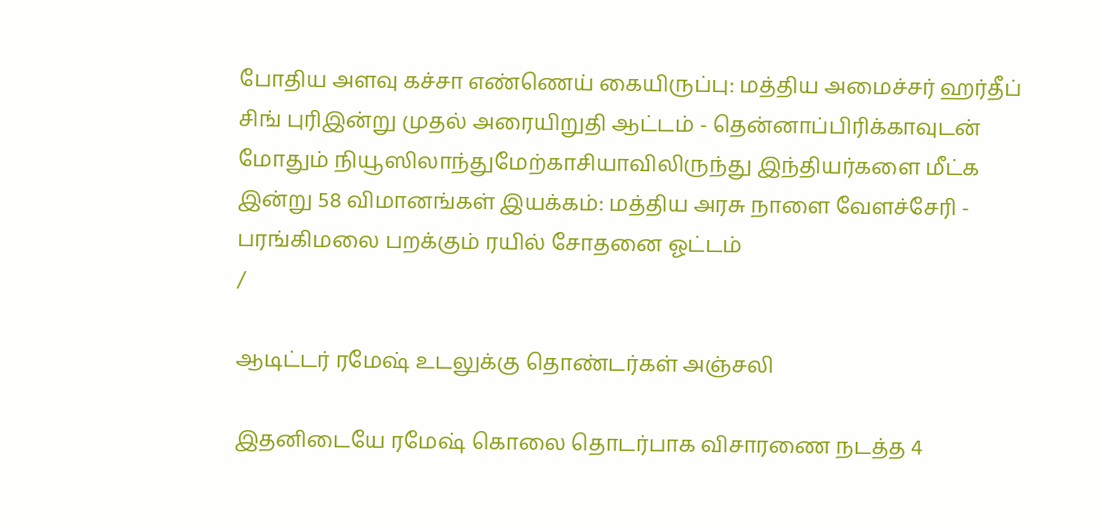போதிய அளவு கச்சா எண்ணெய் கையிருப்பு: மத்திய அமைச்சர் ஹர்தீப் சிங் புரிஇன்று முதல் அரையிறுதி ஆட்டம் - தென்னாப்பிரிக்காவுடன் மோதும் நியூஸிலாந்துமேற்காசியாவிலிருந்து இந்தியர்களை மீட்க இன்று 58 விமானங்கள் இயக்கம்: மத்திய அரசு நாளை வேளச்சேரி - பரங்கிமலை பறக்கும் ரயில் சோதனை ஓட்டம்
/

ஆடிட்டர் ரமேஷ் உடலுக்கு தொண்டர்கள் அஞ்சலி

இதனிடையே ரமேஷ் கொலை தொடர்பாக விசாரணை நடத்த 4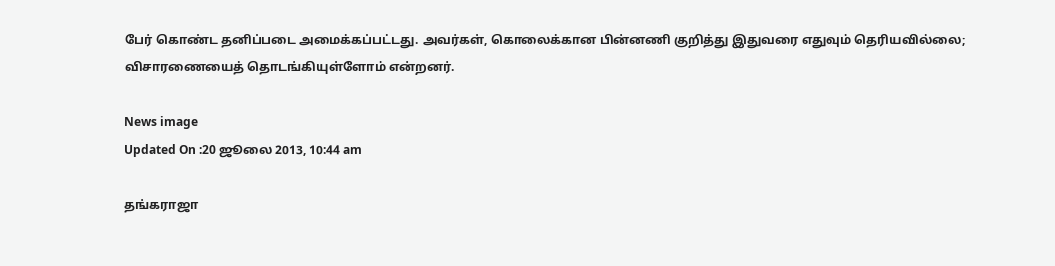பேர் கொண்ட தனிப்படை அமைக்கப்பட்டது. அவர்கள், கொலைக்கான பின்னணி குறித்து இதுவரை எதுவும் தெரியவில்லை; விசாரணையைத் தொடங்கியுள்ளோம் என்றனர்.

News image
Updated On :20 ஜூலை 2013, 10:44 am

தங்கராஜா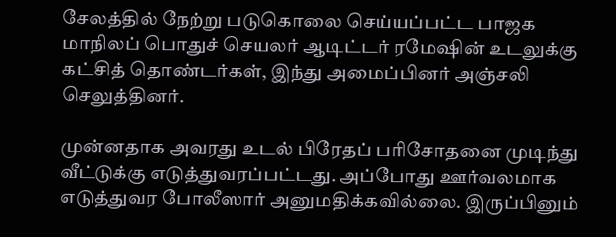சேலத்தில் நேற்று படுகொலை செய்யப்பட்ட பாஜக மாநிலப் பொதுச் செயலர் ஆடிட்டர் ரமேஷின் உடலுக்கு கட்சித் தொண்டர்கள், இந்து அமைப்பினர் அஞ்சலி செலுத்தினர்.

முன்னதாக அவரது உடல் பிரேதப் பரிசோதனை முடிந்து வீட்டுக்கு எடுத்துவரப்பட்டது. அப்போது ஊர்வலமாக எடுத்துவர போலீஸார் அனுமதிக்கவில்லை. இருப்பினும்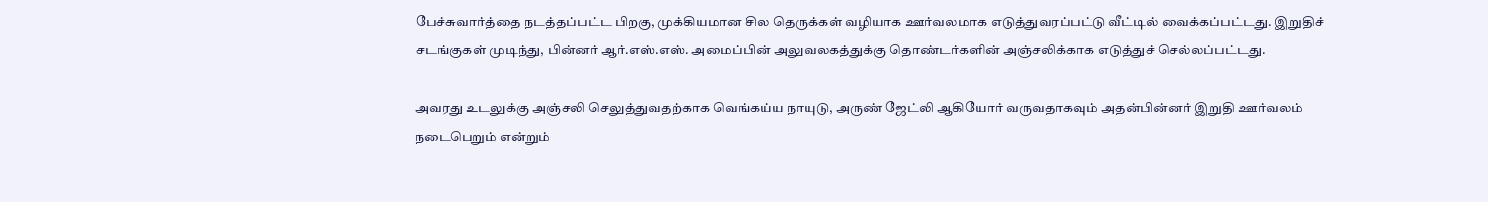பேச்சுவார்த்தை நடத்தப்பட்ட பிறகு, முக்கியமான சில தெருக்கள் வழியாக ஊர்வலமாக எடுத்துவரப்பட்டு வீட்டில் வைக்கப்பட்டது. இறுதிச் சடங்குகள் முடிந்து, பின்னர் ஆர்.எஸ்.எஸ். அமைப்பின் அலுவலகத்துக்கு தொண்டர்களின் அஞ்சலிக்காக எடுத்துச் செல்லப்பட்டது.

அவரது உடலுக்கு அஞ்சலி செலுத்துவதற்காக வெங்கய்ய நாயுடு, அருண் ஜேட்லி ஆகியோர் வருவதாகவும் அதன்பின்னர் இறுதி ஊர்வலம் நடைபெறும் என்றும்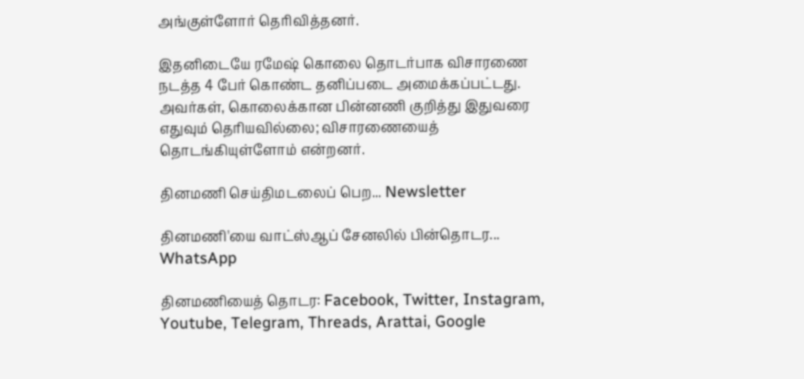அங்குள்ளோர் தெரிவித்தனர்.

இதனிடையே ரமேஷ் கொலை தொடர்பாக விசாரணை நடத்த 4 பேர் கொண்ட தனிப்படை அமைக்கப்பட்டது. அவர்கள், கொலைக்கான பின்னணி குறித்து இதுவரை எதுவும் தெரியவில்லை; விசாரணையைத் தொடங்கியுள்ளோம் என்றனர்.

தினமணி செய்திமடலைப் பெற... Newsletter

தினமணி'யை வாட்ஸ்ஆப் சேனலில் பின்தொடர... WhatsApp

தினமணியைத் தொடர: Facebook, Twitter, Instagram, Youtube, Telegram, Threads, Arattai, Google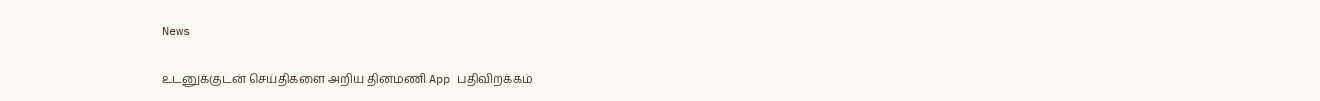News

உடனுக்குடன் செய்திகளை அறிய தினமணி App பதிவிறக்கம்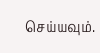செய்யவும்.